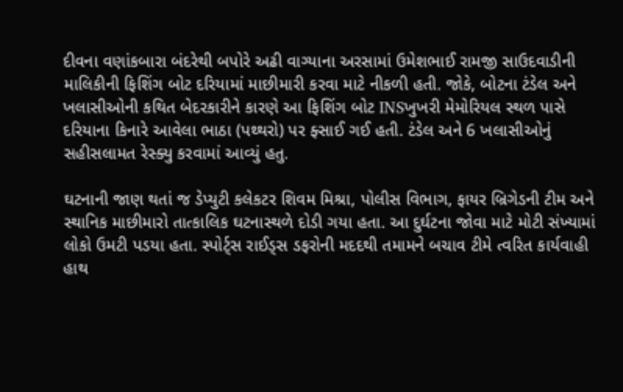દીવના વણાંકબારા બંદરેથી બપોરે અઢી વાગ્યાના અરસામાં ઉમેશભાઈ રામજી સાઉદવાડીની માલિકીની ફિશિંગ બોટ દરિયામાં માછીમારી કરવા માટે નીકળી હતી. જોકે, બોટના ટંડેલ અને ખલાસીઓની કથિત બેદરકારીને કારણે આ ફિશિંગ બોટ INSખુખરી મેમોરિયલ સ્થળ પાસે દરિયાના કિનારે આવેલા ભાઠા (પથ્થરો) પર ફ્સાઈ ગઈ હતી. ટંડેલ અને 6 ખલાસીઓનું સહીસલામત રેસ્ક્યુ કરવામાં આવ્યું હતુ.

ઘટનાની જાણ થતાં જ ડેપ્યુટી કલેકટર શિવમ મિશ્રા, પોલીસ વિભાગ, ફાયર બ્રિગેડની ટીમ અને સ્થાનિક માછીમારો તાત્કાલિક ઘટનાસ્થળે દોડી ગયા હતા. આ દુર્ઘટના જોવા માટે મોટી સંખ્યામાં લોકો ઉમટી પડયા હતા. સ્પોર્ટ્સ રાઈડ્સ ડફરોની મદદથી તમામને બચાવ ટીમે ત્વરિત કાર્યવાહી હાથ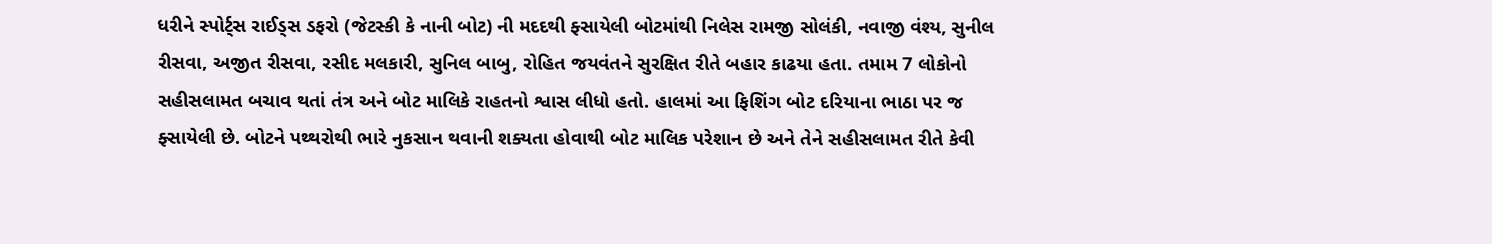ધરીને સ્પોર્ટ્સ રાઈડ્સ ડફરો (જેટસ્કી કે નાની બોટ) ની મદદથી ફ્સાયેલી બોટમાંથી નિલેસ રામજી સોલંકી, નવાજી વંશ્ય, સુનીલ રીસવા, અજીત રીસવા, રસીદ મલકારી, સુનિલ બાબુ, રોહિત જયવંતને સુરક્ષિત રીતે બહાર કાઢયા હતા. તમામ 7 લોકોનો સહીસલામત બચાવ થતાં તંત્ર અને બોટ માલિકે રાહતનો શ્વાસ લીધો હતો. હાલમાં આ ફિશિંગ બોટ દરિયાના ભાઠા પર જ ફ્સાયેલી છે. બોટને પથ્થરોથી ભારે નુકસાન થવાની શક્યતા હોવાથી બોટ માલિક પરેશાન છે અને તેને સહીસલામત રીતે કેવી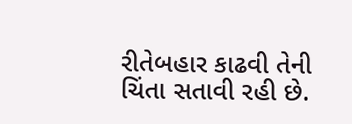રીતેબહાર કાઢવી તેની ચિંતા સતાવી રહી છે.